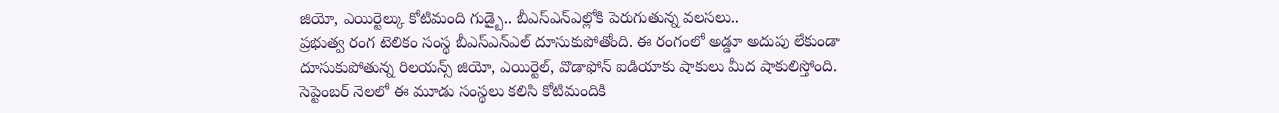జియో, ఎయిర్టెల్కు కోటిమంది గుడ్బై.. బీఎస్ఎన్ఎల్లోకి పెరుగుతున్న వలసలు..
ప్రభుత్వ రంగ టెలికం సంస్థ బీఎస్ఎన్ఎల్ దూసుకుపోతోంది. ఈ రంగంలో అడ్డూ అదుపు లేకుండా దూసుకుపోతున్న రిలయన్స్ జియో, ఎయిర్టెల్, వొడాఫోన్ ఐడియాకు షాకులు మీద షాకులిస్తోంది. సెప్టెంబర్ నెలలో ఈ మూడు సంస్థలు కలిసి కోటిమందికి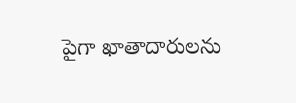పైగా ఖాతాదారులను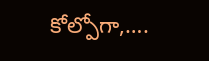కోల్పోగా,….